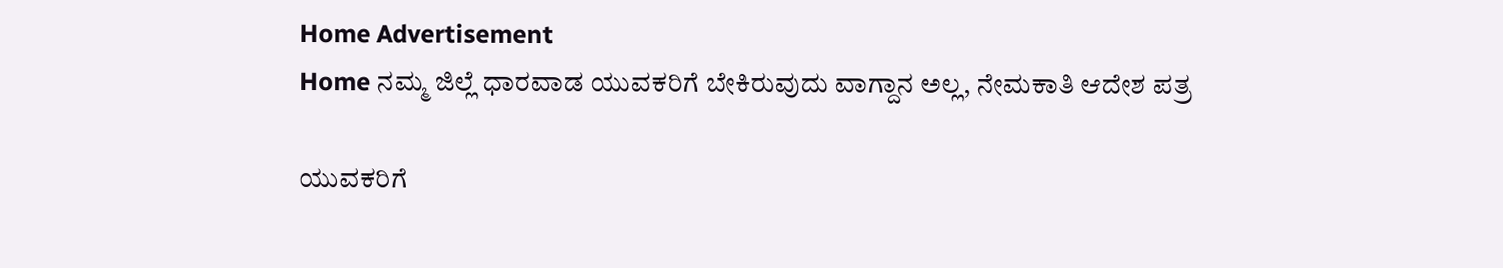Home Advertisement
Home ನಮ್ಮ ಜಿಲ್ಲೆ ಧಾರವಾಡ ಯುವಕರಿಗೆ ಬೇಕಿರುವುದು ವಾಗ್ದಾನ ಅಲ್ಲ, ನೇಮಕಾತಿ ಆದೇಶ ಪತ್ರ

ಯುವಕರಿಗೆ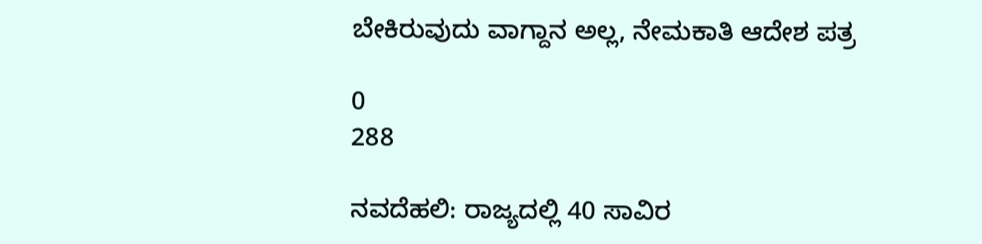ಬೇಕಿರುವುದು ವಾಗ್ದಾನ ಅಲ್ಲ, ನೇಮಕಾತಿ ಆದೇಶ ಪತ್ರ

0
288

ನವದೆಹಲಿ: ರಾಜ್ಯದಲ್ಲಿ 40 ಸಾವಿರ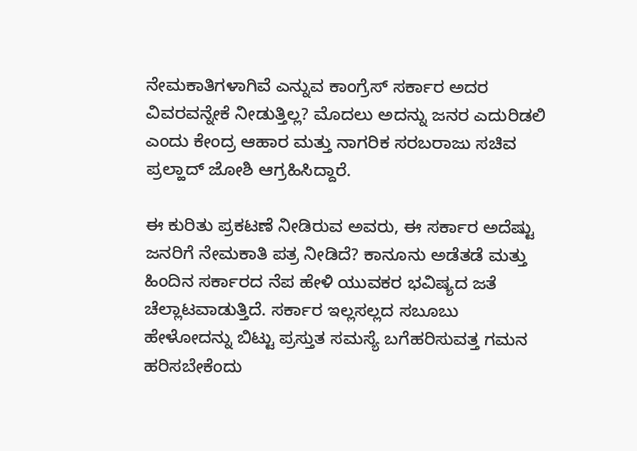ನೇಮಕಾತಿಗಳಾಗಿವೆ ಎನ್ನುವ ಕಾಂಗ್ರೆಸ್ ಸರ್ಕಾರ ಅದರ ವಿವರವನ್ನೇಕೆ ನೀಡುತ್ತಿಲ್ಲ? ಮೊದಲು ಅದನ್ನು ಜನರ ಎದುರಿಡಲಿ ಎಂದು ಕೇಂದ್ರ ಆಹಾರ ಮತ್ತು ನಾಗರಿಕ ಸರಬರಾಜು ಸಚಿವ ಪ್ರಲ್ಹಾದ್ ಜೋಶಿ ಆಗ್ರಹಿಸಿದ್ದಾರೆ.

ಈ ಕುರಿತು ಪ್ರಕಟಣೆ ನೀಡಿರುವ ಅವರು, ಈ ಸರ್ಕಾರ ಅದೆಷ್ಟು ಜನರಿಗೆ ನೇಮಕಾತಿ ಪತ್ರ ನೀಡಿದೆ? ಕಾನೂನು ಅಡೆತಡೆ ಮತ್ತು ಹಿಂದಿನ ಸರ್ಕಾರದ ನೆಪ ಹೇಳಿ ಯುವಕರ ಭವಿಷ್ಯದ ಜತೆ ಚೆಲ್ಲಾಟವಾಡುತ್ತಿದೆ. ಸರ್ಕಾರ ಇಲ್ಲಸಲ್ಲದ ಸಬೂಬು ಹೇಳೋದನ್ನು ಬಿಟ್ಟು ಪ್ರಸ್ತುತ ಸಮಸ್ಯೆ ಬಗೆಹರಿಸುವತ್ತ ಗಮನ ಹರಿಸಬೇಕೆಂದು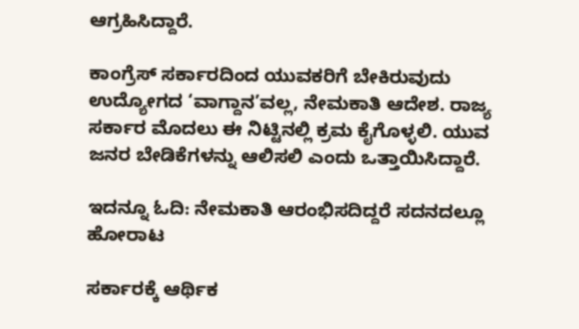ಆಗ್ರಹಿಸಿದ್ದಾರೆ.

ಕಾಂಗ್ರೆಸ್ ಸರ್ಕಾರದಿಂದ ಯುವಕರಿಗೆ ಬೇಕಿರುವುದು ಉದ್ಯೋಗದ ‘ವಾಗ್ದಾನ’ವಲ್ಲ, ನೇಮಕಾತಿ ಆದೇಶ. ರಾಜ್ಯ ಸರ್ಕಾರ ಮೊದಲು ಈ ನಿಟ್ಟಿನಲ್ಲಿ ಕ್ರಮ ಕೈಗೊಳ್ಳಲಿ. ಯುವ ಜನರ ಬೇಡಿಕೆಗಳನ್ನು ಆಲಿಸಲಿ ಎಂದು ಒತ್ತಾಯಿಸಿದ್ದಾರೆ.

ಇದನ್ನೂ ಓದಿ: ನೇಮಕಾತಿ ಆರಂಭಿಸದಿದ್ದರೆ ಸದನದಲ್ಲೂ ಹೋರಾಟ

ಸರ್ಕಾರಕ್ಕೆ ಆರ್ಥಿಕ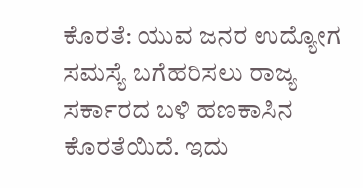ಕೊರತೆ: ಯುವ ಜನರ ಉದ್ಯೋಗ ಸಮಸ್ಯೆ ಬಗೆಹರಿಸಲು ರಾಜ್ಯ ಸರ್ಕಾರದ ಬಳಿ ಹಣಕಾಸಿನ ಕೊರತೆಯಿದೆ. ಇದು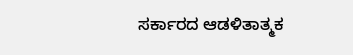ಸರ್ಕಾರದ ಆಡಳಿತಾತ್ಮಕ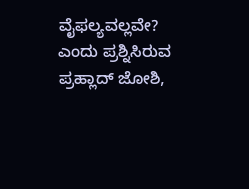ವೈಫಲ್ಯವಲ್ಲವೇ? ಎಂದು ಪ್ರಶ್ನಿಸಿರುವ ಪ್ರಹ್ಲಾದ್ ಜೋಶಿ,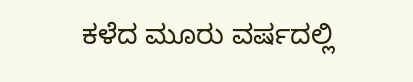ಕಳೆದ ಮೂರು ವರ್ಷದಲ್ಲಿ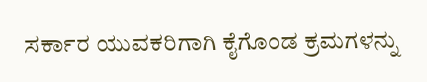ಸರ್ಕಾರ ಯುವಕರಿಗಾಗಿ ಕೈಗೊಂಡ ಕ್ರಮಗಳನ್ನು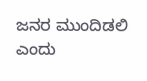ಜನರ ಮುಂದಿಡಲಿ ಎಂದು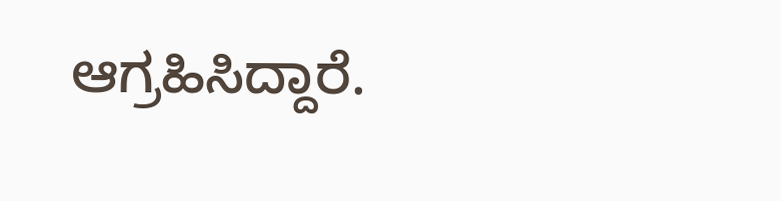ಆಗ್ರಹಿಸಿದ್ದಾರೆ.